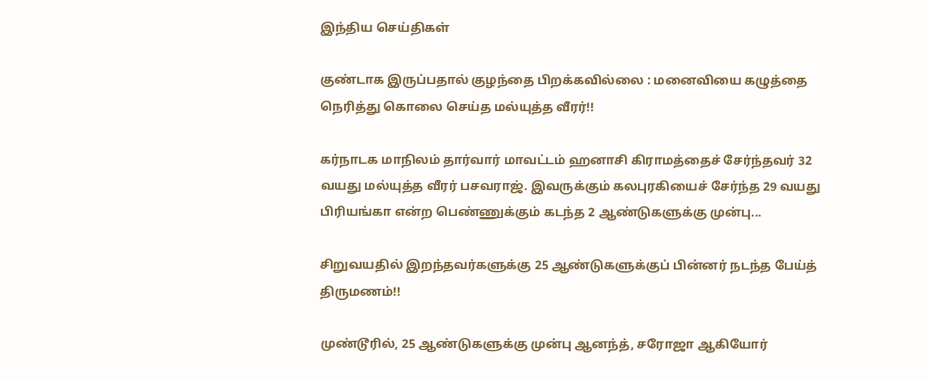இந்திய செய்திகள்

குண்டாக இருப்பதால் குழந்தை பிறக்கவில்லை : மனைவியை கழுத்தை நெரித்து கொலை செய்த மல்யுத்த வீரர்!!

கர்நாடக மாநிலம் தார்வார் மாவட்டம் ஹனாசி கிராமத்தைச் சேர்ந்தவர் 32 வயது மல்யுத்த வீரர் பசவராஜ். இவருக்கும் கலபுரகியைச் சேர்ந்த 29 வயது பிரியங்கா என்ற பெண்ணுக்கும் கடந்த 2 ஆண்டுகளுக்கு முன்பு...

சிறுவயதில் இறந்தவர்களுக்கு 25 ஆண்டுகளுக்குப் பின்னர் நடந்த பேய்த் திருமணம்!!

முண்டூரில், 25 ஆண்டுகளுக்கு முன்பு ஆனந்த், சரோஜா ஆகியோர்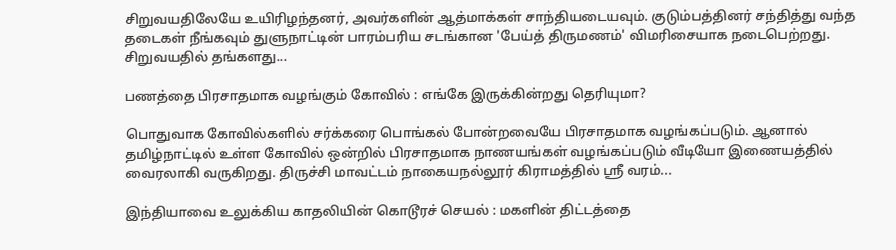சிறுவயதிலேயே உயிரிழந்தனர், அவர்களின் ஆத்மாக்கள் சாந்தியடையவும். குடும்பத்தினர் சந்தித்து வந்த தடைகள் நீங்கவும் துளுநாட்டின் பாரம்பரிய சடங்கான 'பேய்த் திருமணம்' விமரிசையாக நடைபெற்றது. சிறுவயதில் தங்களது...

பணத்தை பிரசாதமாக வழங்கும் கோவில் : எங்கே இருக்கின்றது தெரியுமா?

பொதுவாக கோவில்களில் சர்க்கரை பொங்கல் போன்றவையே பிரசாதமாக வழங்கப்படும். ஆனால் தமிழ்நாட்டில் உள்ள கோவில் ஒன்றில் பிரசாதமாக நாணயங்கள் வழங்கப்படும் வீடியோ இணையத்தில் வைரலாகி வருகிறது. திருச்சி மாவட்டம் நாகையநல்லூர் கிராமத்தில் ஸ்ரீ வரம்...

இந்தியாவை உலுக்கிய காதலியின் கொடூரச் செயல் : மகளின் திட்டத்தை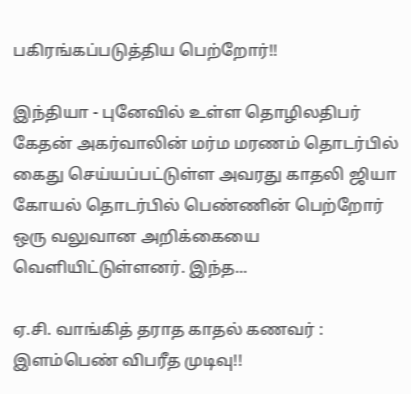பகிரங்கப்படுத்திய பெற்றோர்!!

இந்தியா - புனேவில் உள்ள தொழிலதிபர் கேதன் அகர்வாலின் மர்ம மரணம் தொடர்பில் கைது செய்யப்பட்டுள்ள அவரது காதலி ஜியா கோயல் தொடர்பில் பெண்ணின் பெற்றோர் ஒரு வலுவான அறிக்கையை வெளியிட்டுள்ளனர். இந்த...

ஏ.சி. வாங்கித் தராத காதல் கணவர் : இளம்பெண் விபரீத முடிவு!!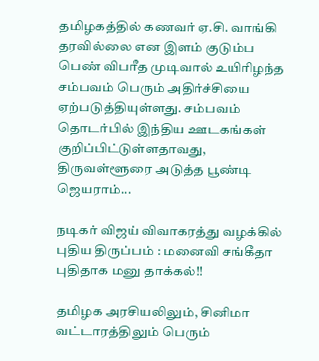தமிழகத்தில் கணவர் ஏ.சி. வாங்கி தரவில்லை என இளம் குடும்ப பெண் விபரீத முடிவால் உயிரிழந்த சம்பவம் பெரும் அதிர்ச்சியை ஏற்படுத்தியுள்ளது. சம்பவம் தொடர்பில் இந்திய ஊடகங்கள் குறிப்பிட்டுள்ளதாவது, திருவள்ளூரை அடுத்த பூண்டி ஜெயராம்...

நடிகர் விஜய் விவாகரத்து வழக்கில் புதிய திருப்பம் : மனைவி சங்கீதா புதிதாக மனு தாக்கல்!!

தமிழக அரசியலிலும், சினிமா வட்டாரத்திலும் பெரும்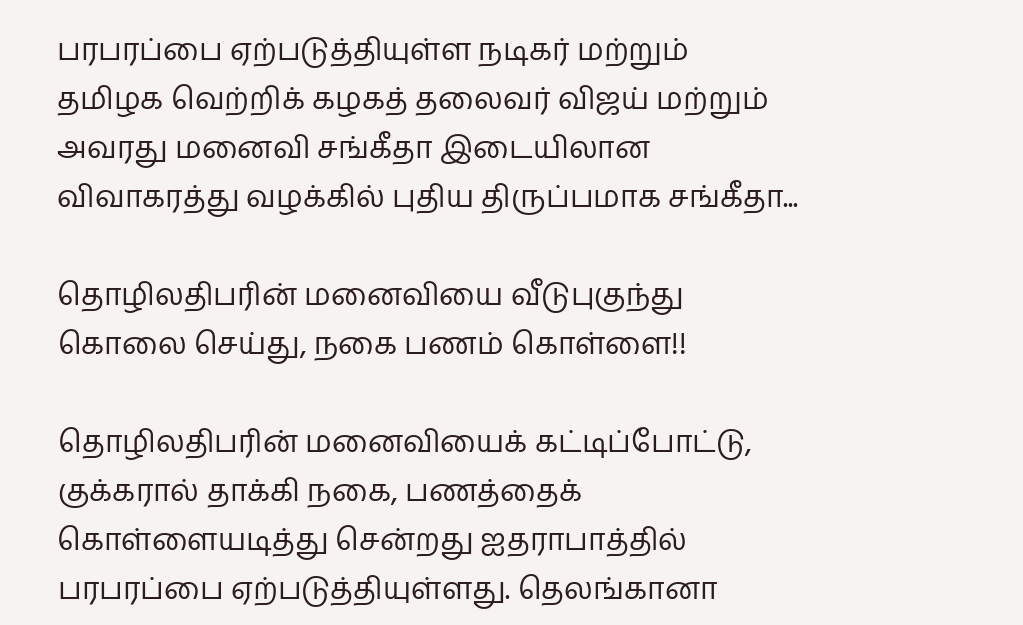பரபரப்பை ஏற்படுத்தியுள்ள நடிகர் மற்றும் தமிழக வெற்றிக் கழகத் தலைவர் விஜய் மற்றும் அவரது மனைவி சங்கீதா இடையிலான விவாகரத்து வழக்கில் புதிய திருப்பமாக சங்கீதா...

தொழிலதிபரின் மனைவியை வீடுபுகுந்து கொலை செய்து, நகை பணம் கொள்ளை!!

தொழிலதிபரின் மனைவியைக் கட்டிப்போட்டு, குக்கரால் தாக்கி நகை, பணத்தைக் கொள்ளையடித்து சென்றது ஐதராபாத்தில் பரபரப்பை ஏற்படுத்தியுள்ளது. தெலங்கானா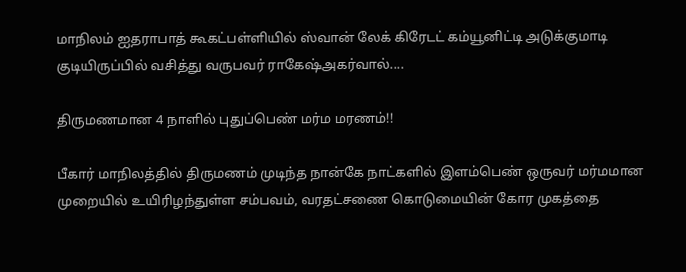மாநிலம் ஐதராபாத் கூகட்பள்ளியில் ஸ்வான் லேக் கிரேடட் கம்யூனிட்டி அடுக்குமாடி குடியிருப்பில் வசித்து வருபவர் ராகேஷ்அகர்வால்....

திருமணமான 4 நாளில் புதுப்பெண் மர்ம மரணம்!!

பீகார் மாநிலத்தில் திருமணம் முடிந்த நான்கே நாட்களில் இளம்பெண் ஒருவர் மர்மமான முறையில் உயிரிழந்துள்ள சம்பவம், வரதட்சணை கொடுமையின் கோர முகத்தை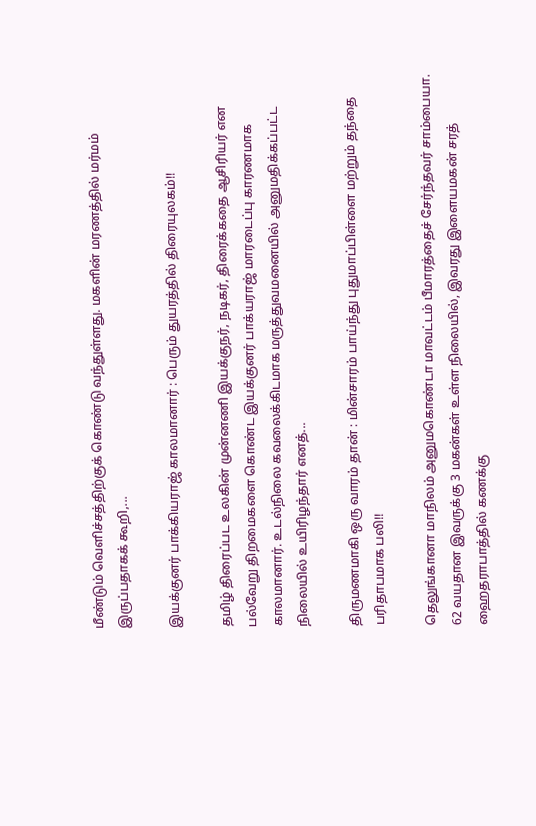மீண்டும் வெளிச்சத்திற்குக் கொண்டு வந்துள்ளது. மகளின் மரணத்தில் மர்மம் இருப்பதாகக் கூறி,...

இயக்குனர் பாக்கியராஜ் காலமானார் : பெரும் துயரத்தில் திரையுலகம்!!

தமிழ் திரைப்பட உலகின் முன்னணி இயக்குநர், நடிகர், திரைக்கதை ஆசிரியர் என பல்வேறு திறமைகளை கொண்ட இயக்குனர் பாக்யராஜ் மாரடைப்பு காரணமாக காலமானார். உடல்நிலை கவலைக்கிடமாக மருத்துவமனையில் அனுமதிக்கப்பட்ட நிலையில் உயிரிழந்தார் எனத்...

திருமணமாகி ஒரு வாரம் தான் : மின்சாரம் பாய்ந்து புதுமாப்பிள்ளை மற்றும் தந்தை பரிதாபமாக பலி!!

தெலுங்கானா மாநிலம் அனுமகொண்டா மாவட்டம் பீமாரத்தைச் சேர்ந்தவர் சாம்பையா. 62 வயதான இவருக்கு 3 மகன்கள் உள்ள நிலையில், இவரது இளையமகன் சரத் ஹைதராபாத்தில் கணக்கு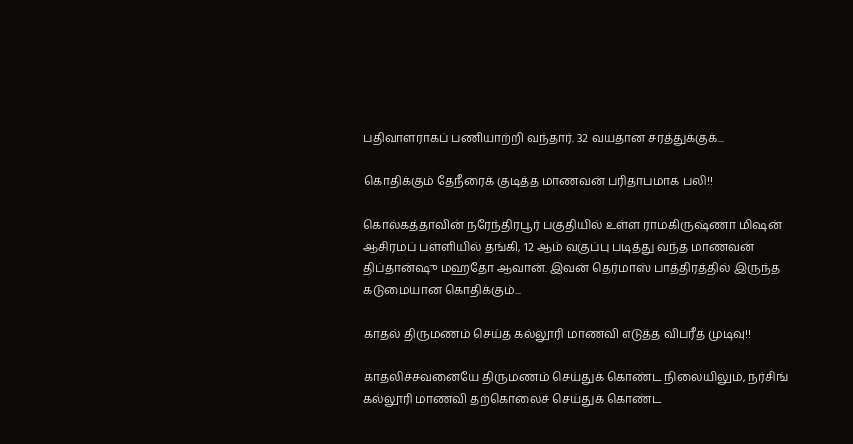பதிவாளராகப் பணியாற்றி வந்தார். 32 வயதான சரத்துக்குக்...

கொதிக்கும் தேநீரைக் குடித்த மாணவன் பரிதாபமாக பலி!!

கொல்கத்தாவின் நரேந்திரபூர் பகுதியில் உள்ள ராமகிருஷ்ணா மிஷன் ஆசிரமப் பள்ளியில் தங்கி, 12 ஆம் வகுப்பு படித்து வந்த மாணவன் திப்தான்ஷு மஹதோ ஆவான். இவன் தெர்மாஸ் பாத்திரத்தில் இருந்த கடுமையான கொதிக்கும்...

காதல் திருமணம் செய்த கல்லூரி மாணவி எடுத்த விபரீத முடிவு!!

காதலிச்சவனையே திருமணம் செய்துக் கொண்ட நிலையிலும், நர்சிங் கல்லூரி மாணவி தற்கொலைச் செய்துக் கொண்ட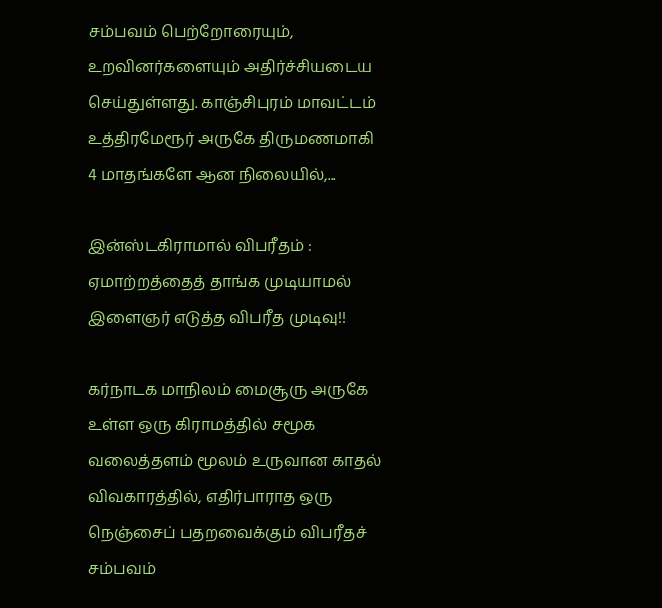சம்பவம் பெற்றோரையும், உறவினர்களையும் அதிர்ச்சியடைய செய்துள்ளது. காஞ்சிபுரம் மாவட்டம் உத்திரமேரூர் அருகே திருமணமாகி 4 மாதங்களே ஆன நிலையில்,...

இன்ஸ்டகிராமால் விபரீதம் : ஏமாற்றத்தைத் தாங்க முடியாமல் இளைஞர் எடுத்த விபரீத முடிவு!!

கர்நாடக மாநிலம் மைசூரு அருகே உள்ள ஒரு கிராமத்தில் சமூக வலைத்தளம் மூலம் உருவான காதல் விவகாரத்தில், எதிர்பாராத ஒரு நெஞ்சைப் பதறவைக்கும் விபரீதச் சம்பவம்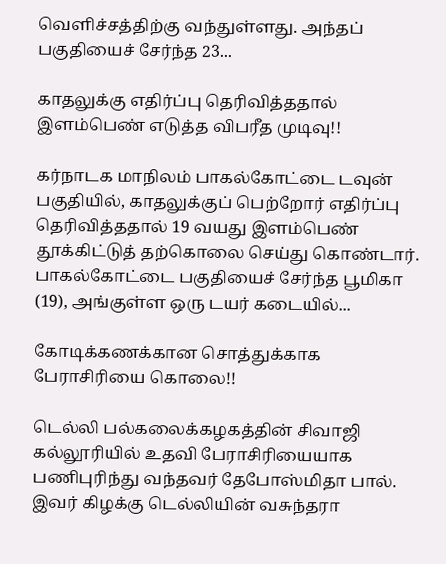வெளிச்சத்திற்கு வந்துள்ளது. அந்தப் பகுதியைச் சேர்ந்த 23...

காதலுக்கு எதிர்ப்பு தெரிவித்ததால் இளம்பெண் எடுத்த விபரீத முடிவு!!

கர்நாடக மாநிலம் பாகல்கோட்டை டவுன் பகுதியில், காதலுக்குப் பெற்றோர் எதிர்ப்பு தெரிவித்ததால் 19 வயது இளம்பெண் தூக்கிட்டுத் தற்கொலை செய்து கொண்டார். பாகல்கோட்டை பகுதியைச் சேர்ந்த பூமிகா (19), அங்குள்ள ஒரு டயர் கடையில்...

கோடிக்கணக்கான சொத்துக்காக பேராசிரியை கொலை!!

டெல்லி பல்கலைக்கழகத்தின் சிவாஜி கல்லூரியில் உதவி பேராசிரியையாக பணிபுரிந்து வந்தவர் தேபோஸ்மிதா பால். இவர் கிழக்கு டெல்லியின் வசுந்தரா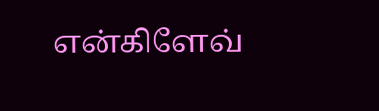என்கிளேவ்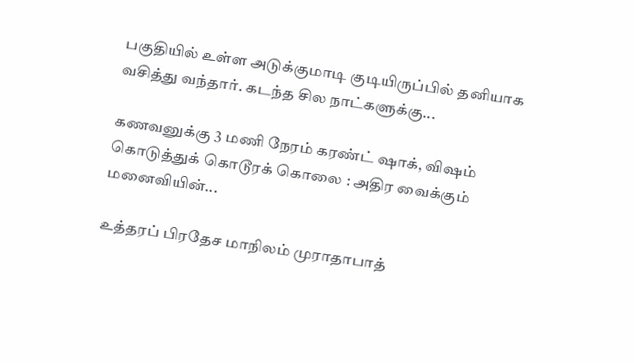பகுதியில் உள்ள அடுக்குமாடி குடியிருப்பில் தனியாக வசித்து வந்தார். கடந்த சில நாட்களுக்கு...

கணவனுக்கு 3 மணி நேரம் கரண்ட் ஷாக், விஷம் கொடுத்துக் கொடூரக் கொலை : அதிர வைக்கும் மனைவியின்...

உத்தரப் பிரதேச மாநிலம் முராதாபாத்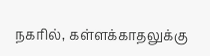நகரில், கள்ளக்காதலுக்கு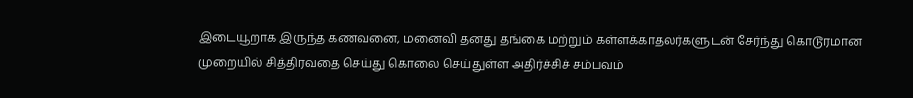இடையூறாக இருந்த கணவனை, மனைவி தனது தங்கை மற்றும் கள்ளக்காதலர்களுடன் சேர்ந்து கொடூரமான முறையில் சித்திரவதை செய்து கொலை செய்துள்ள அதிர்ச்சிச் சம்பவம்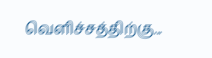வெளிச்சத்திற்கு...